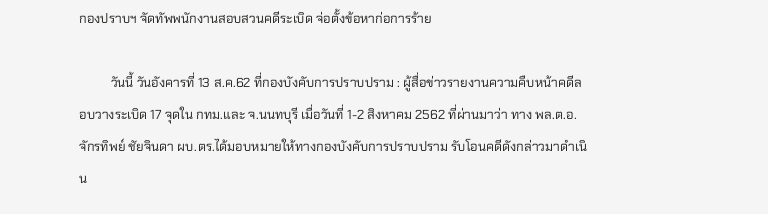กองปราบฯ จัดทัพพนักงานสอบสวนคดีระเบิด จ่อตั้งข้อหาก่อการร้าย

          วันนี้ วันอังคารที่ 13 ส.ค.62 ที่กองบังคับการปราบปราม : ผู้สื่อข่าวรายงานความคืบหน้าคดีลอบวางระเบิด 17 จุดใน กทม.และ จ.นนทบุรี เมื่อวันที่ 1-2 สิงหาคม 2562 ที่ผ่านมาว่า ทาง พล.ต.อ.จักรทิพย์ ชัยจินดา ผบ.ตร.ได้มอบหมายให้ทางกองบังคับการปราบปราม รับโอนคดีดังกล่าวมาดำเนิน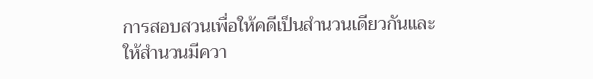การสอบสวนเพื่อให้คดีเป็นสำนวนเดียวกันและให้สำนวนมีควา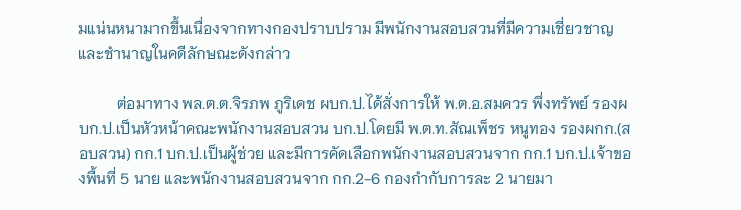มแน่นหนามากขึ้นเนื่องจากทางกองปราบปราม มีพนักงานสอบสวนที่มีความเชี่ยวชาญ และชำนาญในคดีลักษณะดังกล่าว

          ต่อมาทาง พล.ต.ต.จิรภพ ภูริเดช ผบก.ป.ได้สั่งการให้ พ.ต.อ.สมควร พึ่งทรัพย์ รองผบก.ป.เป็นหัวหน้าคณะพนักงานสอบสวน บก.ป.โดยมี พ.ต.ท.สัณเพ็ชร หนูทอง รองผกก.(สอบสวน) กก.1 บก.ป.เป็นผู้ช่วย และมีการคัดเลือกพนักงานสอบสวนจาก กก.1 บก.ป.เจ้าของพื้นที่ 5 นาย และพนักงานสอบสวนจาก กก.2-6 กองกำกับการละ 2 นายมา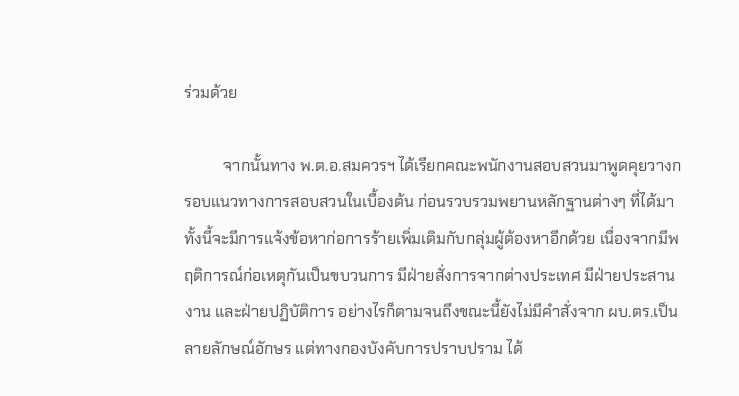ร่วมด้วย

          จากนั้นทาง พ.ต.อ.สมควรฯ ได้เรียกคณะพนักงานสอบสวนมาพูดคุยวางกรอบแนวทางการสอบสวนในเบื้องต้น ก่อนรวบรวมพยานหลักฐานต่างๆ ที่ได้มา ทั้งนี้จะมีการแจ้งข้อหาก่อการร้ายเพิ่มเติมกับกลุ่มผู้ต้องหาอีกด้วย เนื่องจากมีพฤติการณ์ก่อเหตุกันเป็นขบวนการ มีฝ่ายสั่งการจากต่างประเทศ มีฝ่ายประสานงาน และฝ่ายปฏิบัติการ อย่างไรก็ตามจนถึงขณะนี้ยังไม่มีคำสั่งจาก ผบ.ตร.เป็นลายลักษณ์อักษร แต่ทางกองบังคับการปราบปราม ได้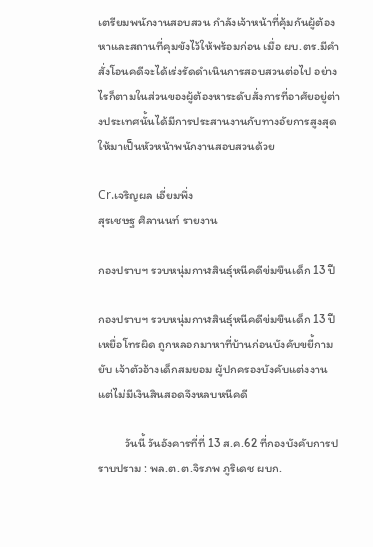เตรียมพนักงานสอบสวน กำลังเจ้าหน้าที่คุ้มกันผู้ต้องหาและสถานที่คุมขังไว้ให้พร้อมก่อน เมื่อ ผบ.ตร.มีคำสั่งโอนคดีจะได้เร่งรัดดำเนินการสอบสวนต่อไป อย่างไรก็ตามในส่วนของผู้ต้องหาระดับสั่งการที่อาศัยอยู่ต่างประเทศนั้นได้มีการประสานงานกับทางอัยการสูงสุดให้มาเป็นหัวหน้าพนักงานสอบสวนด้วย

Cr.เจริญผล เอี่ยมพึ่ง
สุรเชษฐ ศิลานนท์ รายงาน

กองปราบฯ รวบหนุ่มกาฬสินธุ์หนีคดีข่มขืนเด็ก 13 ปี

กองปราบฯ รวบหนุ่มกาฬสินธุ์หนีคดีข่มขืนเด็ก 13 ปี เหยื่อโทรผิด ถูกหลอกมาหาที่บ้านก่อนบังคับขยี้กามยับ เจ้าตัวอ้างเด็กสมยอม ผู้ปกครองบังคับแต่งงานแต่ไม่มีเงินสินสอดจึงหลบหนีคดี

          วันนี้ วันอังคารที่ที่ 13 ส.ค.62 ที่กองบังคับการปราบปราม : พล.ต.ต.จิรภพ ภูริเดช ผบก.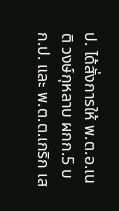ป. ได้สั่งการให้ พ.ต.อ.เนติ วงษ์กุหลาบ ผกก.5 บก.ป. และ พ.ต.ต.เกริก เส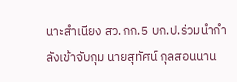นาะสำเนียง สว.กก.5 บก.ป.ร่วมนำกำลังเข้าจับกุม นายสุทัศน์ กุลสอนนาน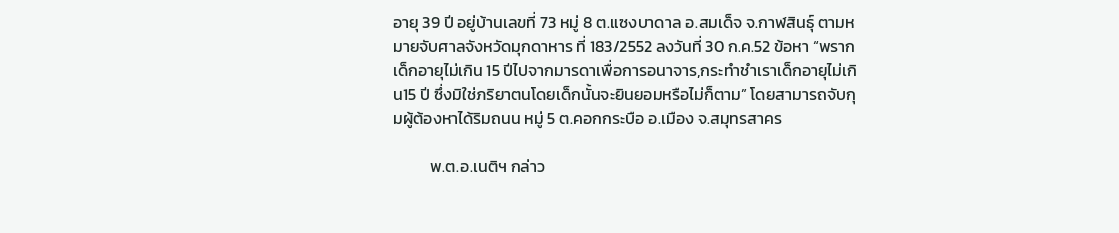อายุ 39 ปี อยู่บ้านเลขที่ 73 หมู่ 8 ต.แซงบาดาล อ.สมเด็จ จ.กาฬสินธุ์ ตามหมายจับศาลจังหวัดมุกดาหาร ที่ 183/2552 ลงวันที่ 30 ก.ค.52 ข้อหา “พรากเด็กอายุไม่เกิน 15 ปีไปจากมารดาเพื่อการอนาจาร,กระทำชำเราเด็กอายุไม่เกิน15 ปี ซึ่งมิใช่ภริยาตนโดยเด็กนั้นจะยินยอมหรือไม่ก็ตาม” โดยสามารถจับกุมผู้ต้องหาได้ริมถนน หมู่ 5 ต.คอกกระบือ อ.เมือง จ.สมุทรสาคร

          พ.ต.อ.เนติฯ กล่าว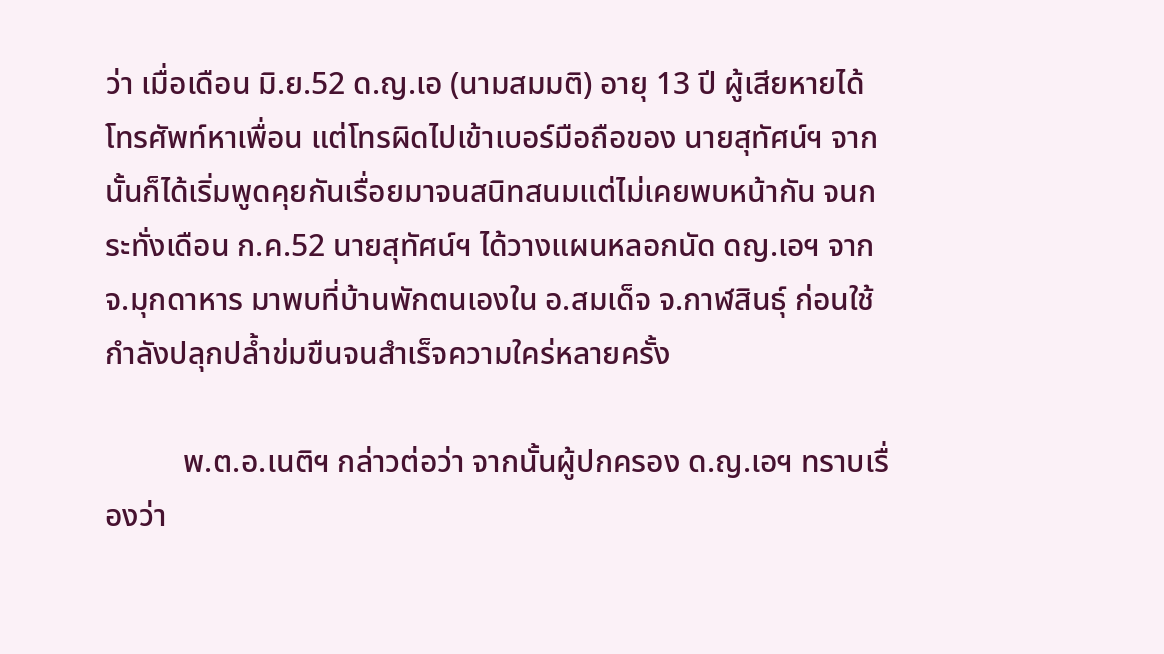ว่า เมื่อเดือน มิ.ย.52 ด.ญ.เอ (นามสมมติ) อายุ 13 ปี ผู้เสียหายได้โทรศัพท์หาเพื่อน แต่โทรผิดไปเข้าเบอร์มือถือของ นายสุทัศน์ฯ จากนั้นก็ได้เริ่มพูดคุยกันเรื่อยมาจนสนิทสนมแต่ไม่เคยพบหน้ากัน จนกระทั่งเดือน ก.ค.52 นายสุทัศน์ฯ ได้วางแผนหลอกนัด ดญ.เอฯ จาก จ.มุกดาหาร มาพบที่บ้านพักตนเองใน อ.สมเด็จ จ.กาฬสินธุ์ ก่อนใช้กำลังปลุกปล้ำข่มขืนจนสำเร็จความใคร่หลายครั้ง

          พ.ต.อ.เนติฯ กล่าวต่อว่า จากนั้นผู้ปกครอง ด.ญ.เอฯ ทราบเรื่องว่า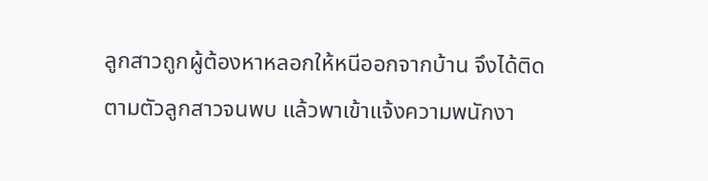ลูกสาวถูกผู้ต้องหาหลอกให้หนีออกจากบ้าน จึงได้ติดตามตัวลูกสาวจนพบ แล้วพาเข้าแจ้งความพนักงา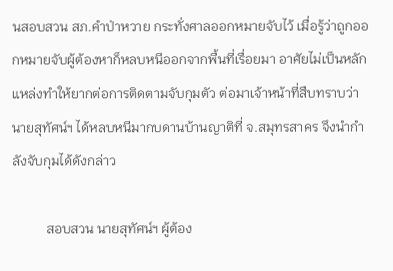นสอบสวน สภ.คำป่าหวาย กระทั่งศาลออกหมายจับไว้ เมื่อรู้ว่าถูกออกหมายจับผู้ต้องหาก็หลบหนีออกจากพื้นที่เรื่อยมา อาศัยไม่เป็นหลักแหล่งทำให้ยากต่อการติดตามจับกุมตัว ต่อมาเจ้าหน้าที่สืบทราบว่า นายสุทัศน์ฯ ได้หลบหนีมากบดานบ้านญาติที่ จ.สมุทรสาคร จึงนำกำลังจับกุมได้ดังกล่าว

          สอบสวน นายสุทัศน์ฯ ผู้ต้อง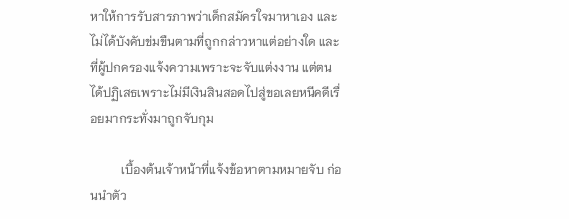หาให้การรับสารภาพว่าเด็กสมัครใจมาหาเอง และไม่ได้บังคับข่มขืนตามที่ถูกกล่าวหาแต่อย่างใด และที่ผู้ปกครองแจ้งความเพราะจะจับแต่งงาน แต่ตนได้ปฏิเสธเพราะไม่มีเงินสินสอดไปสู่ขอเลยหนีคดีเรื่อยมากระทั่งมาถูกจับกุม

          เบื้องต้นเจ้าหน้าที่แจ้งข้อหาตามหมายจับ ก่อนนำตัว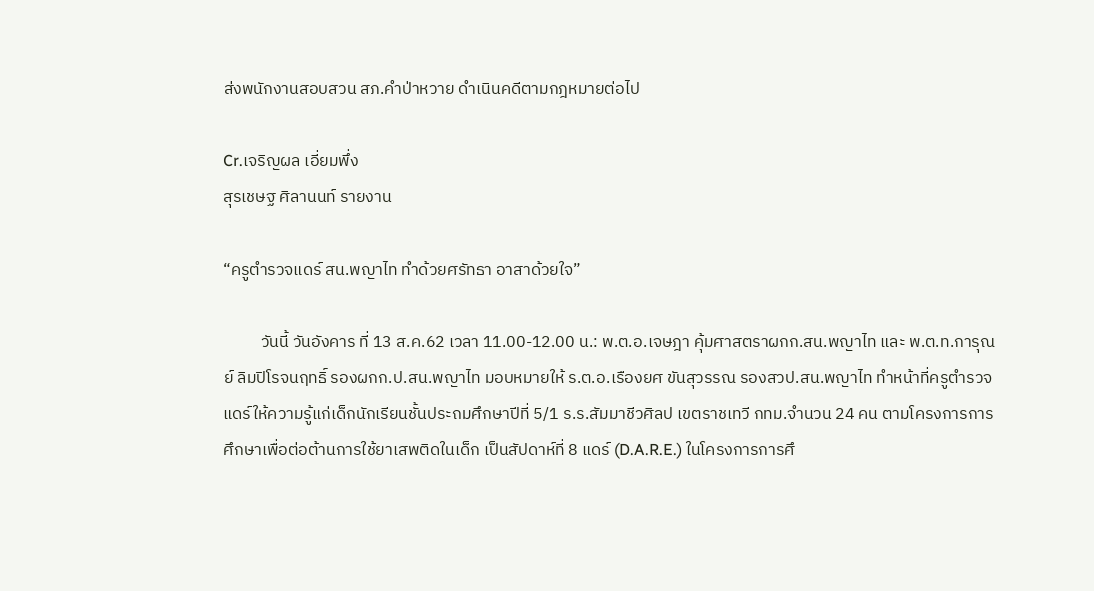ส่งพนักงานสอบสวน สภ.คำป่าหวาย ดำเนินคดีตามกฎหมายต่อไป

Cr.เจริญผล เอี่ยมพึ่ง
สุรเชษฐ ศิลานนท์ รายงาน

“ครูตำรวจแดร์ สน.พญาไท ทำด้วยศรัทธา อาสาด้วยใจ”

          วันนี้ วันอังคาร ที่ 13 ส.ค.62 เวลา 11.00-12.00 น.: พ.ต.อ.เจษฎา คุ้มศาสตราผกก.สน.พญาไท และ พ.ต.ท.การุณย์ ลิมปิโรจนฤทธิ์ รองผกก.ป.สน.พญาไท มอบหมายให้ ร.ต.อ.เรืองยศ ขันสุวรรณ รองสวป.สน.พญาไท ทำหน้าที่ครูตำรวจแดร์ให้ความรู้แก่เด็กนักเรียนชั้นประถมศึกษาปีที่ 5/1 ร.ร.สัมมาชีวศิลป เขตราชเทวี กทม.จำนวน 24 คน ตามโครงการการศึกษาเพื่อต่อต้านการใช้ยาเสพติดในเด็ก เป็นสัปดาห์ที่ 8 แดร์ (D.A.R.E.) ในโครงการการศึ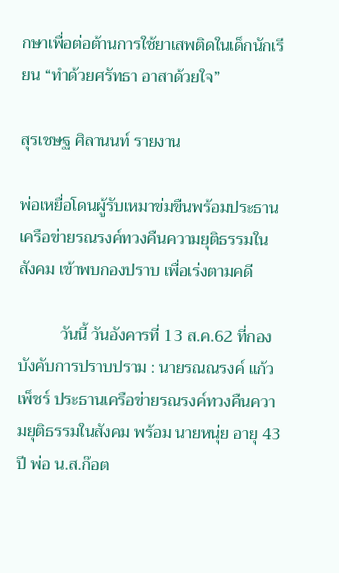กษาเพื่อต่อต้านการใช้ยาเสพติดในเด็กนักเรียน “ทำด้วยศรัทธา อาสาด้วยใจ”

สุรเชษฐ ศิลานนท์ รายงาน

พ่อเหยื่อโดนผู้รับเหมาข่มขืนพร้อมประธานเครือข่ายรณรงค์ทวงคืนความยุติธรรมในสังคม เข้าพบกองปราบ เพื่อเร่งตามคดี

          วันนี้ วันอังคารที่ 13 ส.ค.62 ที่กองบังคับการปราบปราม : นายรณณรงค์ แก้วเพ็ชร์ ประธานเครือข่ายรณรงค์ทวงคืนความยุติธรรมในสังคม พร้อม นายหนุ่ย อายุ 43 ปี พ่อ น.ส.ก๊อต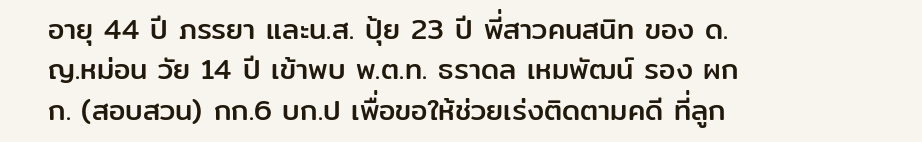อายุ 44 ปี ภรรยา และน.ส. ปุ้ย 23 ปี พี่สาวคนสนิท ของ ด.ญ.หม่อน วัย 14 ปี เข้าพบ พ.ต.ท. ธราดล เหมพัฒน์ รอง ผกก. (สอบสวน) กก.6 บก.ป เพื่อขอให้ช่วยเร่งติดตามคดี ที่ลูก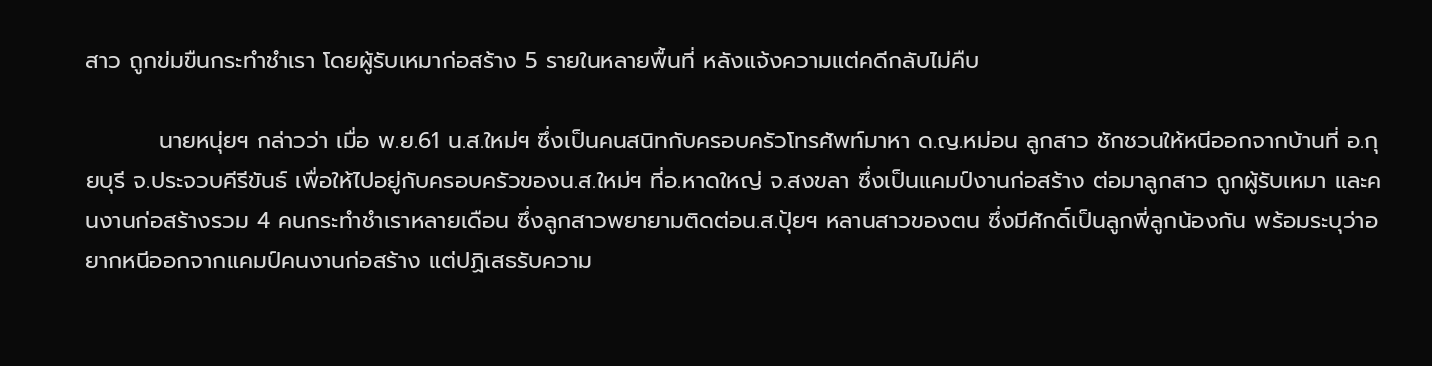สาว ถูกข่มขืนกระทำชำเรา โดยผู้รับเหมาก่อสร้าง 5 รายในหลายพื้นที่ หลังแจ้งความแต่คดีกลับไม่คืบ

         นายหนุ่ยฯ กล่าวว่า เมื่อ พ.ย.61 น.ส.ใหม่ฯ ซึ่งเป็นคนสนิทกับครอบครัวโทรศัพท์มาหา ด.ญ.หม่อน ลูกสาว ชักชวนให้หนีออกจากบ้านที่ อ.กุยบุรี จ.ประจวบคีรีขันธ์ เพื่อให้ไปอยู่กับครอบครัวของน.ส.ใหม่ฯ ที่อ.หาดใหญ่ จ.สงขลา ซึ่งเป็นแคมป์งานก่อสร้าง ต่อมาลูกสาว ถูกผู้รับเหมา และคนงานก่อสร้างรวม 4 คนกระทำชำเราหลายเดือน ซึ่งลูกสาวพยายามติดต่อน.ส.ปุ้ยฯ หลานสาวของตน ซึ่งมีศักดิ์เป็นลูกพี่ลูกน้องกัน พร้อมระบุว่าอยากหนีออกจากแคมป์คนงานก่อสร้าง แต่ปฏิเสธรับความ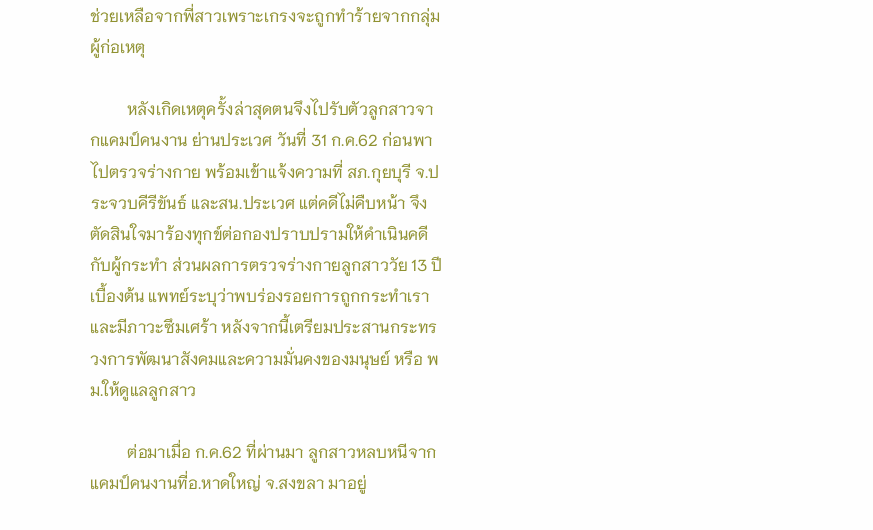ช่วยเหลือจากพี่สาวเพราะเกรงจะถูกทำร้ายจากกลุ่มผู้ก่อเหตุ

         หลังเกิดเหตุครั้งล่าสุดตนจึงไปรับตัวลูกสาวจากแคมป์คนงาน ย่านประเวศ วันที่ 31 ก.ค.62 ก่อนพาไปตรวจร่างกาย พร้อมเข้าแจ้งความที่ สภ.กุยบุรี จ.ประจวบคีรีขันธ์ และสน.ประเวศ แต่คดีไม่คืบหน้า จึงตัดสินใจมาร้องทุกข์ต่อกองปราบปรามให้ดำเนินคดีกับผู้กระทำ ส่วนผลการตรวจร่างกายลูกสาววัย 13 ปี เบื้องต้น แพทย์ระบุว่าพบร่องรอยการถูกกระทำเรา และมีภาวะซึมเศร้า หลังจากนี้เตรียมประสานกระทรวงการพัฒนาสังคมและความมั่นคงของมนุษย์ หรือ พม.ให้ดูแลลูกสาว

         ต่อมาเมื่อ ก.ค.62 ที่ผ่านมา ลูกสาวหลบหนีจากแคมป์คนงานที่อ.หาดใหญ่ จ.สงขลา มาอยู่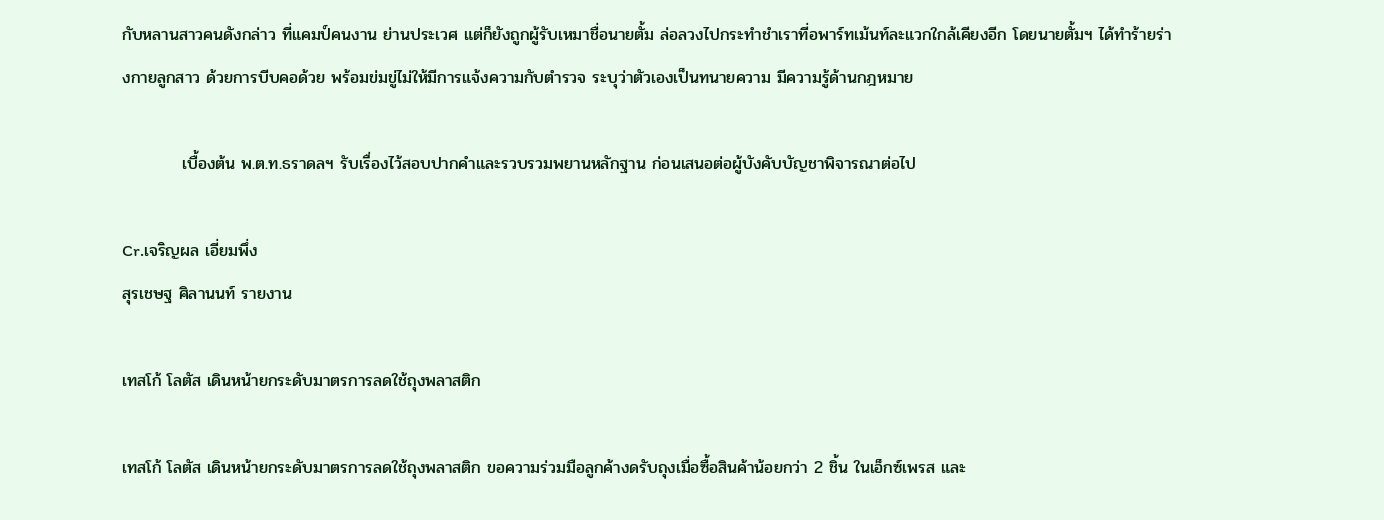กับหลานสาวคนดังกล่าว ที่แคมป์คนงาน ย่านประเวศ แต่ก็ยังถูกผู้รับเหมาชื่อนายตั้ม ล่อลวงไปกระทำชำเราที่อพาร์ทเม้นท์ละแวกใกล้เคียงอีก โดยนายตั้มฯ ได้ทำร้ายร่างกายลูกสาว ด้วยการบีบคอด้วย พร้อมข่มขู่ไม่ให้มีการแจ้งความกับตำรวจ ระบุว่าตัวเองเป็นทนายความ มีความรู้ด้านกฎหมาย

          เบื้องต้น พ.ต.ท.ธราดลฯ รับเรื่องไว้สอบปากคำและรวบรวมพยานหลักฐาน ก่อนเสนอต่อผู้บังคับบัญชาพิจารณาต่อไป

Cr.เจริญผล เอี่ยมพึ่ง
สุรเชษฐ ศิลานนท์ รายงาน

เทสโก้ โลตัส เดินหน้ายกระดับมาตรการลดใช้ถุงพลาสติก

เทสโก้ โลตัส เดินหน้ายกระดับมาตรการลดใช้ถุงพลาสติก ขอความร่วมมือลูกค้างดรับถุงเมื่อซื้อสินค้าน้อยกว่า 2 ชิ้น ในเอ็กซ์เพรส และ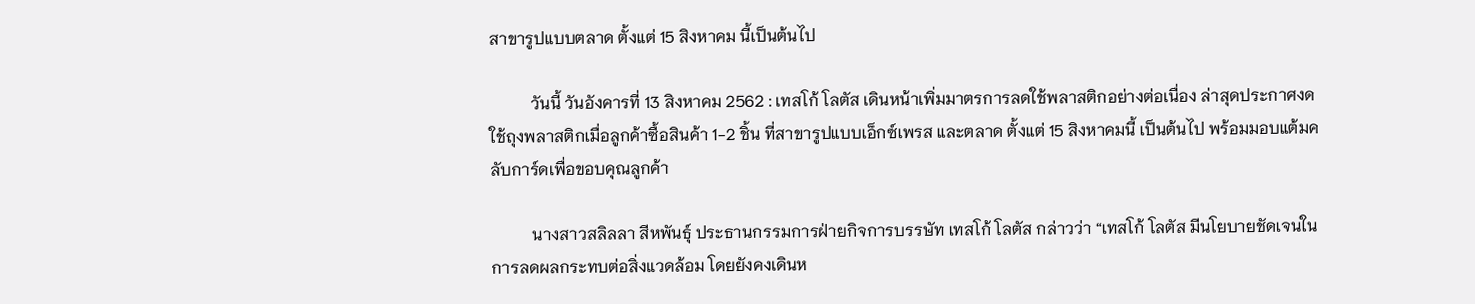สาขารูปแบบตลาด ตั้งแต่ 15 สิงหาคม นี้เป็นต้นไป

          วันนี้ วันอังคารที่ 13 สิงหาคม 2562 : เทสโก้ โลตัส เดินหน้าเพิ่มมาตรการลดใช้พลาสติกอย่างต่อเนื่อง ล่าสุดประกาศงดใช้ถุงพลาสติกเมื่อลูกค้าซื้อสินค้า 1-2 ชิ้น ที่สาขารูปแบบเอ็กซ์เพรส และตลาด ตั้งแต่ 15 สิงหาคมนี้ เป็นต้นไป พร้อมมอบแต้มคลับการ์ดเพื่อขอบคุณลูกค้า

          นางสาวสลิลลา สีหพันธุ์ ประธานกรรมการฝ่ายกิจการบรรษัท เทสโก้ โลตัส กล่าวว่า “เทสโก้ โลตัส มีนโยบายชัดเจนในการลดผลกระทบต่อสิ่งแวดล้อม โดยยังคงเดินห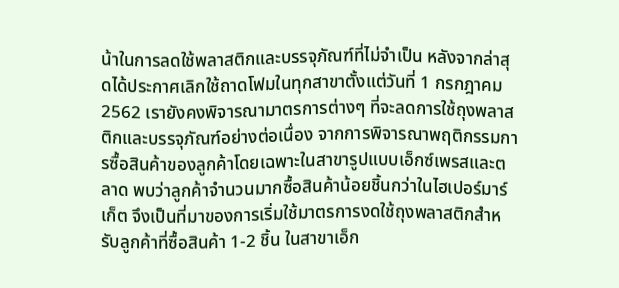น้าในการลดใช้พลาสติกและบรรจุภัณฑ์ที่ไม่จำเป็น หลังจากล่าสุดได้ประกาศเลิกใช้ถาดโฟมในทุกสาขาตั้งแต่วันที่ 1 กรกฎาคม 2562 เรายังคงพิจารณามาตรการต่างๆ ที่จะลดการใช้ถุงพลาสติกและบรรจุภัณฑ์อย่างต่อเนื่อง จากการพิจารณาพฤติกรรมการซื้อสินค้าของลูกค้าโดยเฉพาะในสาขารูปแบบเอ็กซ์เพรสและตลาด พบว่าลูกค้าจำนวนมากซื้อสินค้าน้อยชิ้นกว่าในไฮเปอร์มาร์เก็ต จึงเป็นที่มาของการเริ่มใช้มาตรการงดใช้ถุงพลาสติกสำหรับลูกค้าที่ซื้อสินค้า 1-2 ชิ้น ในสาขาเอ็ก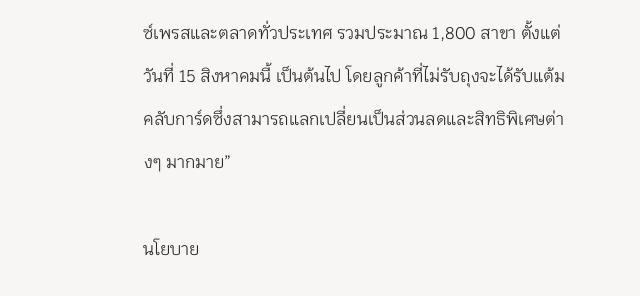ซ์เพรสและตลาดทั่วประเทศ รวมประมาณ 1,800 สาขา ตั้งแต่วันที่ 15 สิงหาคมนี้ เป็นต้นไป โดยลูกค้าที่ไม่รับถุงจะได้รับแต้มคลับการ์ดซึ่งสามารถแลกเปลี่ยนเป็นส่วนลดและสิทธิพิเศษต่างๆ มากมาย”

นโยบาย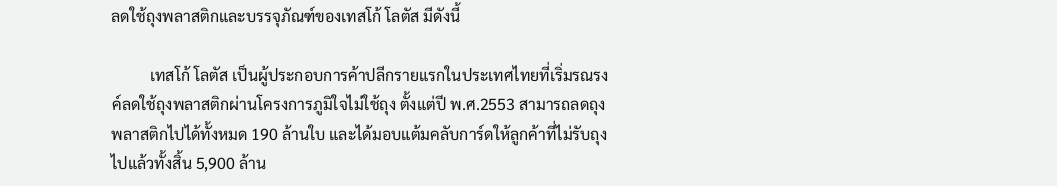ลดใช้ถุงพลาสติกและบรรจุภัณฑ์ของเทสโก้ โลตัส มีดังนี้

          เทสโก้ โลตัส เป็นผู้ประกอบการค้าปลีกรายแรกในประเทศไทยที่เริ่มรณรงค์ลดใช้ถุงพลาสติกผ่านโครงการภูมิใจไม่ใช้ถุง ตั้งแต่ปี พ.ศ.2553 สามารถลดถุงพลาสติกไปได้ทั้งหมด 190 ล้านใบ และได้มอบแต้มคลับการ์ดให้ลูกค้าที่ไม่รับถุงไปแล้วทั้งสิ้น 5,900 ล้าน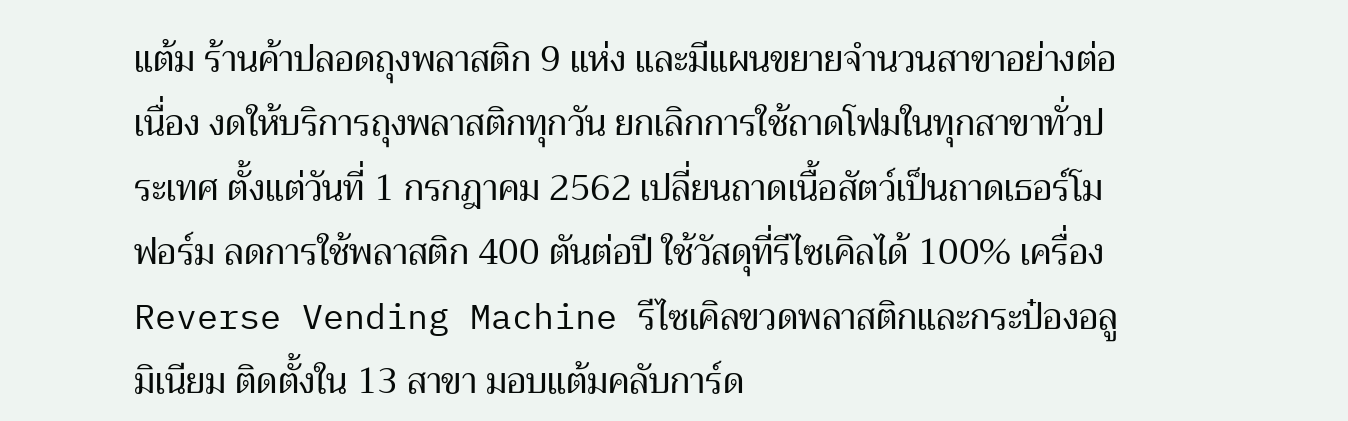แต้ม ร้านค้าปลอดถุงพลาสติก 9 แห่ง และมีแผนขยายจำนวนสาขาอย่างต่อเนื่อง งดให้บริการถุงพลาสติกทุกวัน ยกเลิกการใช้ถาดโฟมในทุกสาขาทั่วประเทศ ตั้งแต่วันที่ 1 กรกฎาคม 2562 เปลี่ยนถาดเนื้อสัตว์เป็นถาดเธอร์โมฟอร์ม ลดการใช้พลาสติก 400 ตันต่อปี ใช้วัสดุที่รีไซเคิลได้ 100% เครื่อง Reverse Vending Machine รีไซเคิลขวดพลาสติกและกระป๋องอลูมิเนียม ติดตั้งใน 13 สาขา มอบแต้มคลับการ์ด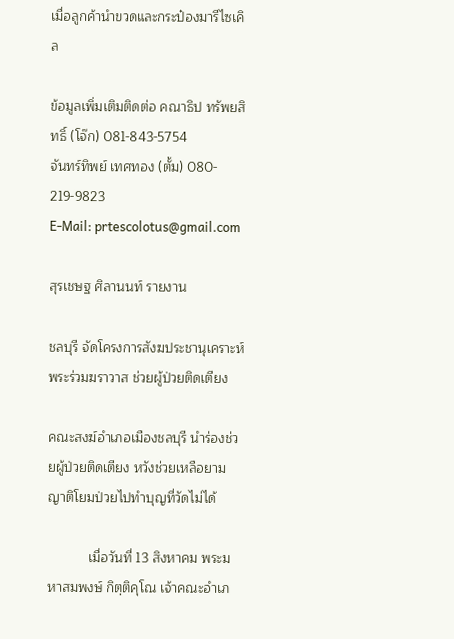เมื่อลูกค้านำขวดและกระป๋องมารีไซเคิล

ข้อมูลเพิ่มเติมติดต่อ คณาธิป ทรัพยสิทธิ์ (โจ๊ก) 081-843-5754
จันทร์ทิพย์ เทศทอง (ตั้ม) 080- 219-9823
E-Mail: prtescolotus@gmail.com

สุรเชษฐ ศิลานนท์ รายงาน

ชลบุรี จัดโครงการสังฆประชานุเคราะห์พระร่วมฆราวาส ช่วยผู้ป่วยติดเตียง

คณะสงฆ์อำเภอเมืองชลบุรี นำร่องช่วยผู้ป่วยติดเตียง หวังช่วยเหลือยามญาติโยมป่วยไปทำบุญที่วัดไม่ได้

           เมื่อวันที่ 13 สิงหาคม พระมหาสมพงษ์ กิตฺติคุโณ เจ้าคณะอำเภ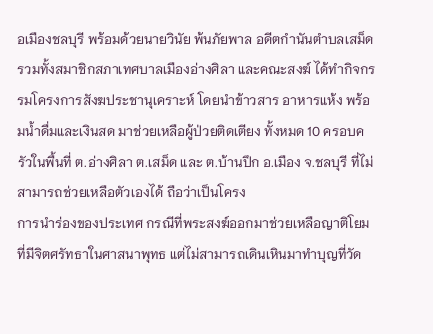อเมืองชลบุรี พร้อมด้วยนายวินัย พ้นภัยพาล อดีตกำนันตำบลเสม็ด รวมทั้งสมาชิกสภาเทศบาลเมืองอ่างศิลา และคณะสงฆ์ ได้ทำกิจกรรมโครงการสังฆประชานุเคราะห์ โดยนำข้าวสาร อาหารแห้ง พร้อมน้ำดื่มและเงินสด มาช่วยเหลือผู้ป่วยติดเตียง ทั้งหมด 10 ครอบครัวในพื้นที่ ต.อ่างศิลา ต.เสม็ด และ ต.บ้านปึก อ.เมือง จ.ชลบุรี ที่ไม่สามารถช่วยเหลือตัวเองได้ ถือว่าเป็นโครง
การนำร่องของประเทศ กรณีที่พระสงฆ์ออกมาช่วยเหลือญาติโยมที่มีจิตศรัทธาในศาสนาพุทธ แต่ไม่สามารถเดินเหินมาทำบุญที่วัด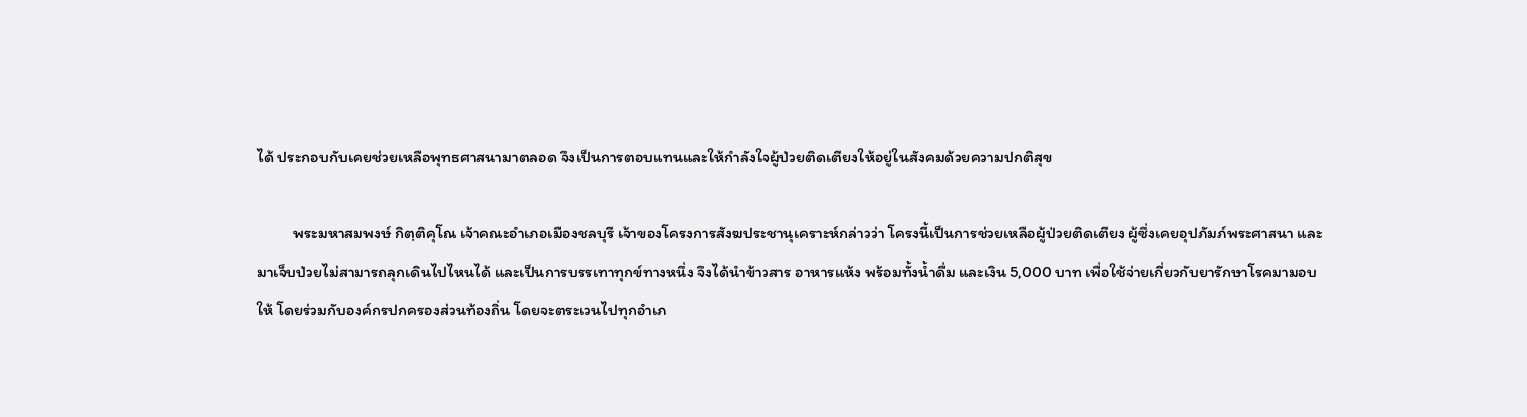ได้ ประกอบกับเคยช่วยเหลือพุทธศาสนามาตลอด จึงเป็นการตอบแทนและให้กำลังใจผู้ป่วยติดเตียงให้อยู่ในสังคมด้วยความปกติสุข

          พระมหาสมพงษ์ กิตฺติคุโณ เจ้าคณะอำเภอเมืองชลบุรี เจ้าของโครงการสังฆประชานุเคราะห์กล่าวว่า โครงนี้เป็นการช่วยเหลือผู้ป่วยติดเตียง ผู้ซึ่งเคยอุปภัมภ์พระศาสนา และมาเจ็บป่วยไม่สามารถลุกเดินไปไหนได้ และเป็นการบรรเทาทุกข์ทางหนึ่ง จึงได้นำข้าวสาร อาหารแห้ง พร้อมทั้งน้ำดื่ม และเงิน 5,000 บาท เพื่อใช้จ่ายเกี่ยวกับยารักษาโรคมามอบให้ โดยร่วมกับองค์กรปกครองส่วนท้องถิ่น โดยจะตระเวนไปทุกอำเภ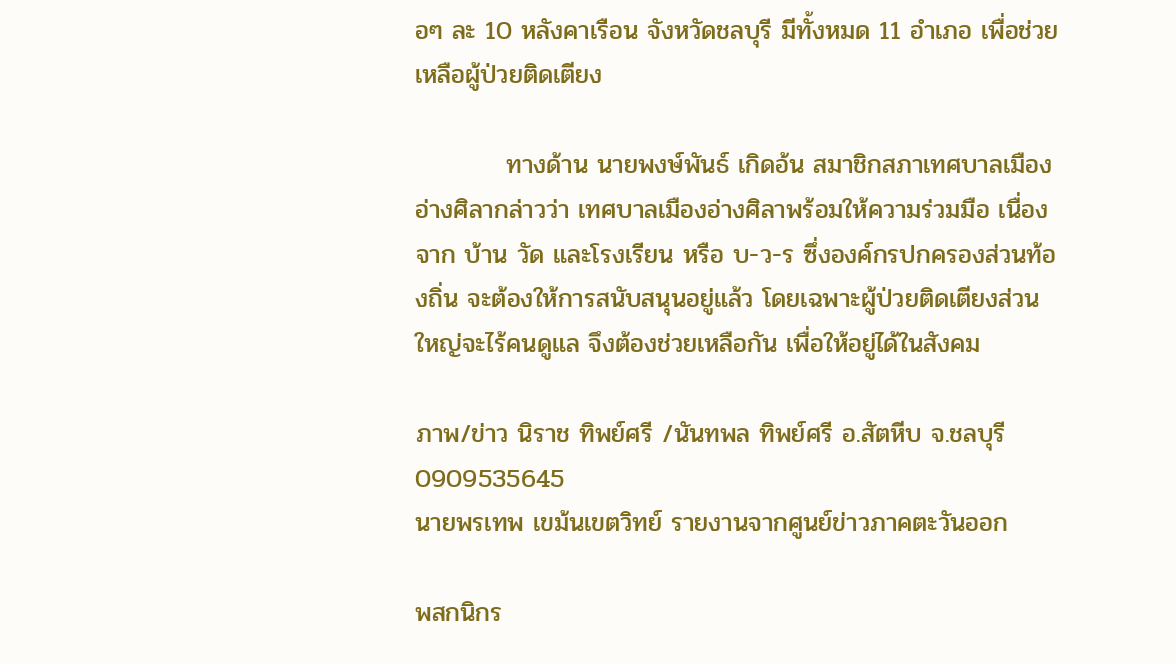อๆ ละ 10 หลังคาเรือน จังหวัดชลบุรี มีทั้งหมด 11 อำเภอ เพื่อช่วยเหลือผู้ป่วยติดเตียง

          ทางด้าน นายพงษ์พันธ์ เกิดอ้น สมาชิกสภาเทศบาลเมืองอ่างศิลากล่าวว่า เทศบาลเมืองอ่างศิลาพร้อมให้ความร่วมมือ เนื่องจาก บ้าน วัด และโรงเรียน หรือ บ-ว-ร ซึ่งองค์กรปกครองส่วนท้องถิ่น จะต้องให้การสนับสนุนอยู่แล้ว โดยเฉพาะผู้ป่วยติดเตียงส่วนใหญ่จะไร้คนดูแล จึงต้องช่วยเหลือกัน เพื่อให้อยู่ได้ในสังคม

ภาพ/ข่าว นิราช ทิพย์ศรี /นันทพล ทิพย์ศรี อ.สัตหีบ จ.ชลบุรี 0909535645
นายพรเทพ เขม้นเขตวิทย์ รายงานจากศูนย์ข่าวภาคตะวันออก

พสกนิกร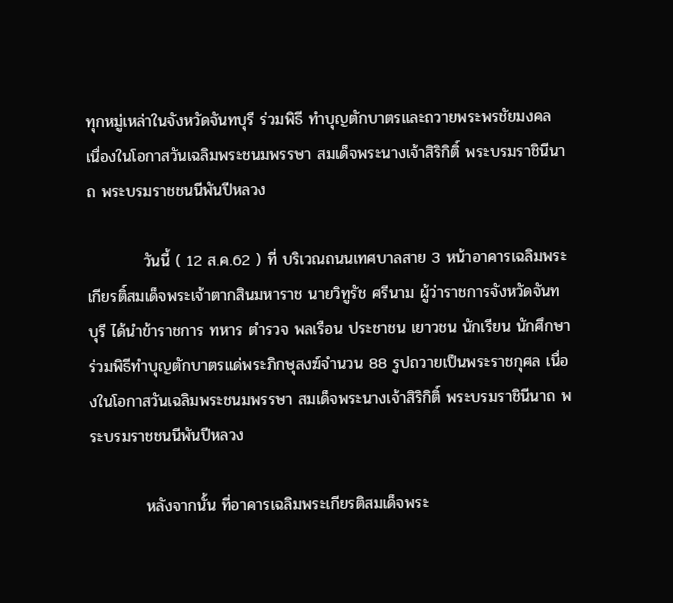ทุกหมู่เหล่าในจังหวัดจันทบุรี ร่วมพิธี ทำบุญตักบาตรและถวายพระพรชัยมงคล เนื่องในโอกาสวันเฉลิมพระชนมพรรษา สมเด็จพระนางเจ้าสิริกิติ์ พระบรมราชินีนาถ พระบรมราชชนนีพันปีหลวง

          วันนี้ ( 12 ส.ค.62 ) ที่ บริเวณถนนเทศบาลสาย 3 หน้าอาคารเฉลิมพระเกียรติ์สมเด็จพระเจ้าตากสินมหาราช นายวิทูรัช ศรีนาม ผู้ว่าราชการจังหวัดจันทบุรี ได้นำข้าราชการ ทหาร ตำรวจ พลเรือน ประชาชน เยาวชน นักเรียน นักศึกษา ร่วมพิธีทำบุญตักบาตรแด่พระภิกษุสงฆ์จำนวน 88 รูปถวายเป็นพระราชกุศล เนื่องในโอกาสวันเฉลิมพระชนมพรรษา สมเด็จพระนางเจ้าสิริกิติ์ พระบรมราชินีนาถ พระบรมราชชนนีพันปีหลวง

          หลังจากนั้น ที่อาคารเฉลิมพระเกียรติสมเด็จพระ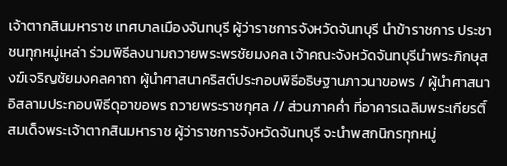เจ้าตากสินมหาราช เทศบาลเมืองจันทบุรี ผู้ว่าราชการจังหวัดจันทบุรี นำข้าราชการ ประชาชนทุกหมู่เหล่า ร่วมพิธีลงนามถวายพระพรชัยมงคล เจ้าคณะจังหวัดจันทบุรีนำพระภิกษุสงฆ์เจริญชัยมงคลคาถา ผู้นำศาสนาคริสต์ประกอบพิธีอธิษฐานภาวนาขอพร / ผู้นำศาสนาอิสลามประกอบพิธีดุอาขอพร ถวายพระราชกุศล // ส่วนภาคค่ำ ที่อาคารเฉลิมพระเกียรติ์สมเด็จพระเจ้าตากสินมหาราช ผู้ว่าราชการจังหวัดจันทบุรี จะนำพสกนิกรทุกหมู่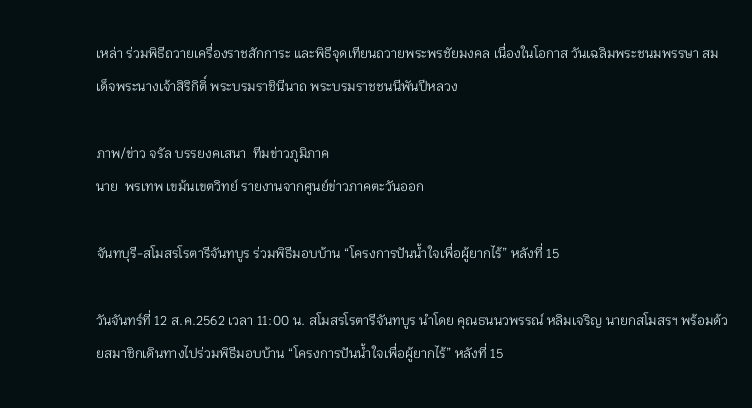เหล่า ร่วมพิธีถวายเครื่องราชสักการะ และพิธีจุดเทียนถวายพระพรชัยมงคล เนื่องในโอกาส วันเฉลิมพระชนมพรรษา สมเด็จพระนางเจ้าสิริกิติ์ พระบรมราชินีนาถ พระบรมราชชนนีพันปีหลวง

ภาพ/ข่าว จรัล บรรยงคเสนา  ทีมข่าวภูมิภาค
นาย  พรเทพ เขม้นเขตวิทย์ รายงานจากศูนย์ข่าวภาคตะวันออก

จันทบุรี-สโมสรโรตารีจันทบูร ร่วมพิธีมอบบ้าน “โครงการปันน้ำใจเพื่อผู้ยากไร้” หลังที่ 15

วันจันทร์ที่ 12 ส.ค.2562 เวลา 11:00 น. สโมสรโรตารีจันทบูร นำโดย คุณธนนวพรรณ์ หลิมเจริญ นายกสโมสรฯ พร้อมด้วยสมาชิกเดินทางไปร่วมพิธีมอบบ้าน “โครงการปันน้ำใจเพื่อผู้ยากไร้” หลังที่ 15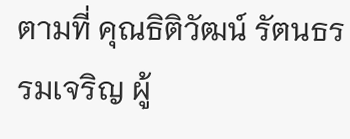ตามที่ คุณธิติวัฒน์ รัตนธรรมเจริญ ผู้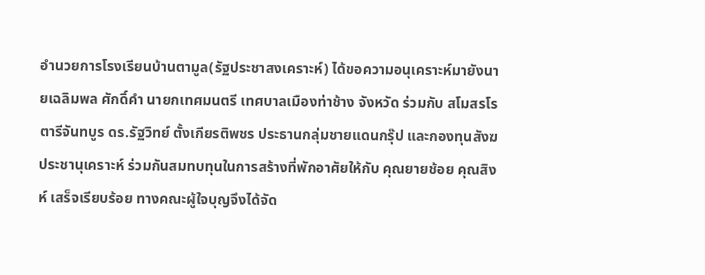อำนวยการโรงเรียนบ้านตามูล(รัฐประชาสงเคราะห์) ได้ขอความอนุเคราะห์มายังนายเฉลิมพล ศักดิ์คำ นายกเทศมนตรี เทศบาลเมืองท่าช้าง จังหวัด ร่วมกับ สโมสรโรตารีจันทบูร ดร.รัฐวิทย์ ตั้งเกียรติพชร ประธานกลุ่มชายแดนกรุ๊ป และกองทุนสังฆประชานุเคราะห์ ร่วมกันสมทบทุนในการสร้างที่พักอาศัยให้กับ คุณยายช้อย คุณสิงห์ เสร็จเรียบร้อย ทางคณะผู้ใจบุญจึงได้จัด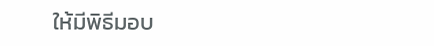ให้มีพิธีมอบ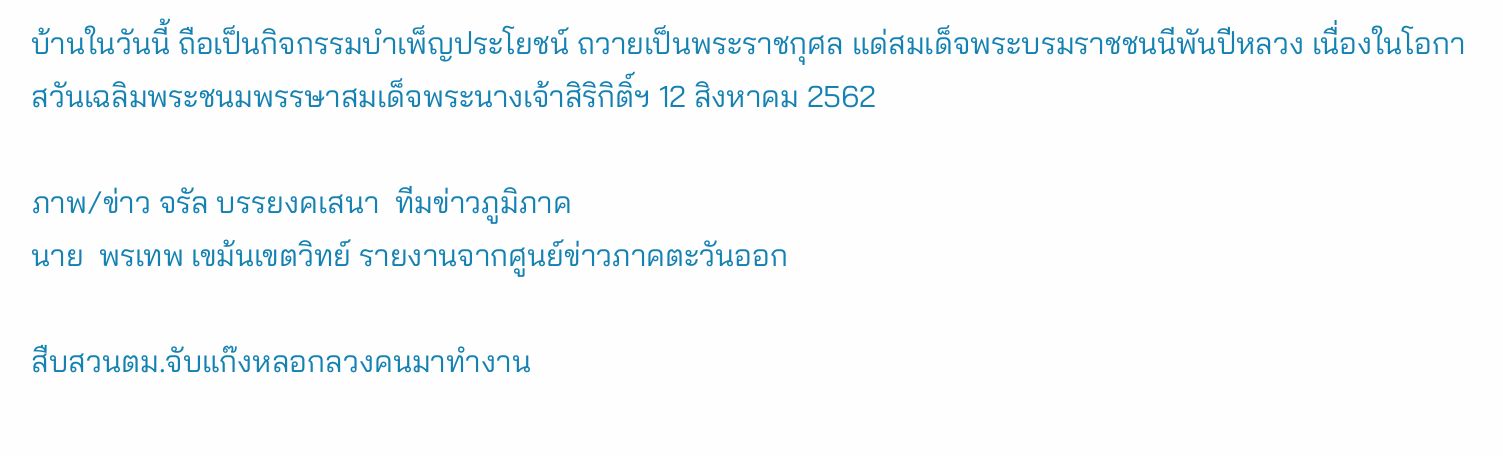บ้านในวันนี้ ถือเป็นกิจกรรมบำเพ็ญประโยชน์ ถวายเป็นพระราชกุศล แด่สมเด็จพระบรมราชชนนีพันปีหลวง เนื่องในโอกาสวันเฉลิมพระชนมพรรษาสมเด็จพระนางเจ้าสิริกิติ์ฯ 12 สิงหาคม 2562

ภาพ/ข่าว จรัล บรรยงคเสนา  ทีมข่าวภูมิภาค
นาย  พรเทพ เขม้นเขตวิทย์ รายงานจากศูนย์ข่าวภาคตะวันออก

สืบสวนตม.จับแก๊งหลอกลวงคนมาทำงาน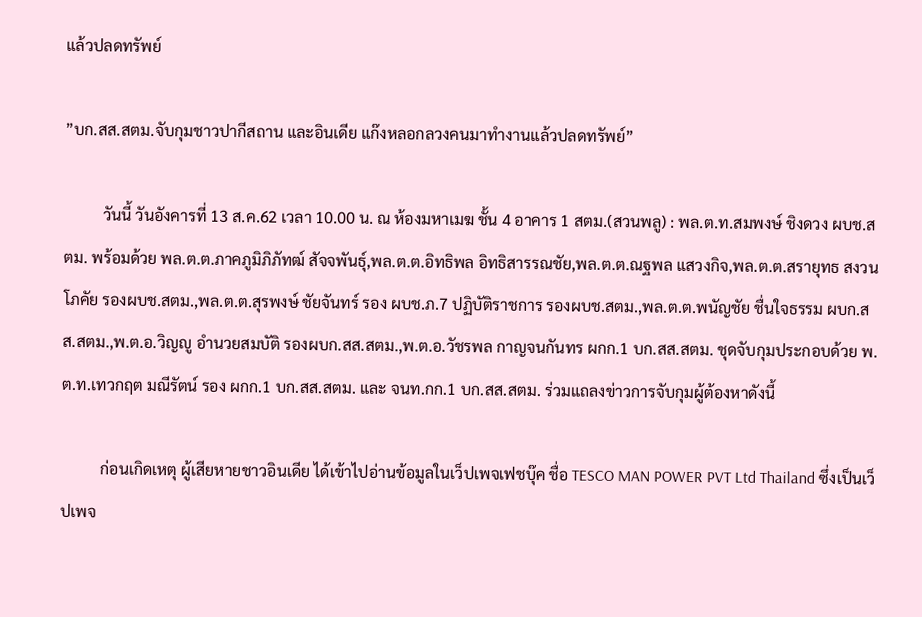แล้วปลดทรัพย์

”บก.สส.สตม.จับกุมชาวปากีสถาน และอินเดีย แก๊งหลอกลวงคนมาทำงานแล้วปลดทรัพย์”

          วันนี้ วันอังคารที่ 13 ส.ค.62 เวลา 10.00 น. ณ ห้องมหาเมฆ ชั้น 4 อาคาร 1 สตม.(สวนพลู) : พล.ต.ท.สมพงษ์ ชิงดวง ผบช.สตม. พร้อมด้วย พล.ต.ต.ภาคภูมิภิภัทฒ์ สัจจพันธุ์,พล.ต.ต.อิทธิพล อิทธิสารรณชัย,พล.ต.ต.ณฐพล แสวงกิจ,พล.ต.ต.สรายุทธ สงวนโภคัย รองผบช.สตม.,พล.ต.ต.สุรพงษ์ ชัยจันทร์ รอง ผบช.ภ.7 ปฏิบัติราชการ รองผบช.สตม.,พล.ต.ต.พนัญชัย ชื่นใจธรรม ผบก.สส.สตม.,พ.ต.อ.วิญญู อำนวยสมบัติ รองผบก.สส.สตม.,พ.ต.อ.วัชรพล กาญจนกันทร ผกก.1 บก.สส.สตม. ชุดจับกุมประกอบด้วย พ.ต.ท.เทวกฤต มณีรัตน์ รอง ผกก.1 บก.สส.สตม. และ จนท.กก.1 บก.สส.สตม. ร่วมแถลงข่าวการจับกุมผู้ต้องหาดังนี้

          ก่อนเกิดเหตุ ผู้เสียหายชาวอินเดีย ได้เข้าไปอ่านข้อมูลในเว็ปเพจเฟชบุ๊ค ชื่อ TESCO MAN POWER PVT Ltd Thailand ซึ่งเป็นเว็ปเพจ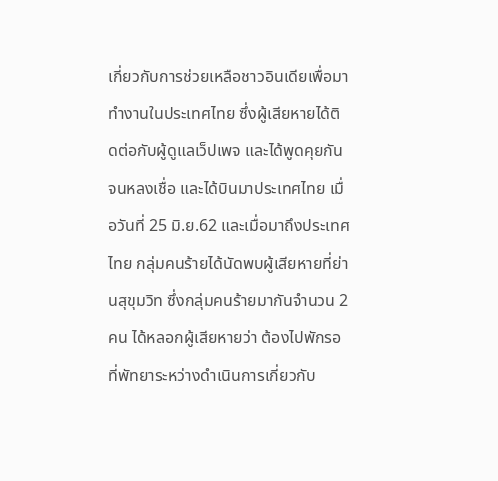เกี่ยวกับการช่วยเหลือชาวอินเดียเพื่อมาทำงานในประเทศไทย ซึ่งผู้เสียหายได้ติดต่อกับผู้ดูแลเว็ปเพจ และได้พูดคุยกันจนหลงเชื่อ และได้บินมาประเทศไทย เมื่อวันที่ 25 มิ.ย.62 และเมื่อมาถึงประเทศไทย กลุ่มคนร้ายได้นัดพบผู้เสียหายที่ย่านสุขุมวิท ซึ่งกลุ่มคนร้ายมากันจำนวน 2 คน ได้หลอกผู้เสียหายว่า ต้องไปพักรอที่พัทยาระหว่างดำเนินการเกี่ยวกับ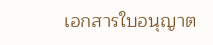เอกสารใบอนุญาต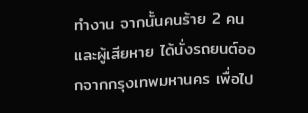ทำงาน จากนั้นคนร้าย 2 คน และผู้เสียหาย ได้นั่งรถยนต์ออกจากกรุงเทพมหานคร เพื่อไป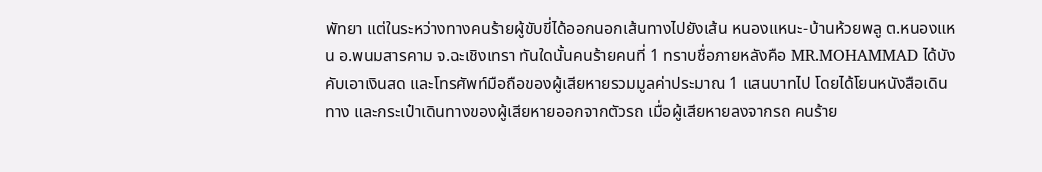พัทยา แต่ในระหว่างทางคนร้ายผู้ขับขี่ได้ออกนอกเส้นทางไปยังเส้น หนองแหนะ-บ้านห้วยพลู ต.หนองแหน อ.พนมสารคาม จ.ฉะเชิงเทรา ทันใดนั้นคนร้ายคนที่ 1 ทราบชื่อภายหลังคือ MR.MOHAMMAD ได้บังคับเอาเงินสด และโทรศัพท์มือถือของผู้เสียหายรวมมูลค่าประมาณ 1 แสนบาทไป โดยได้โยนหนังสือเดินทาง และกระเป๋าเดินทางของผู้เสียหายออกจากตัวรถ เมื่อผู้เสียหายลงจากรถ คนร้าย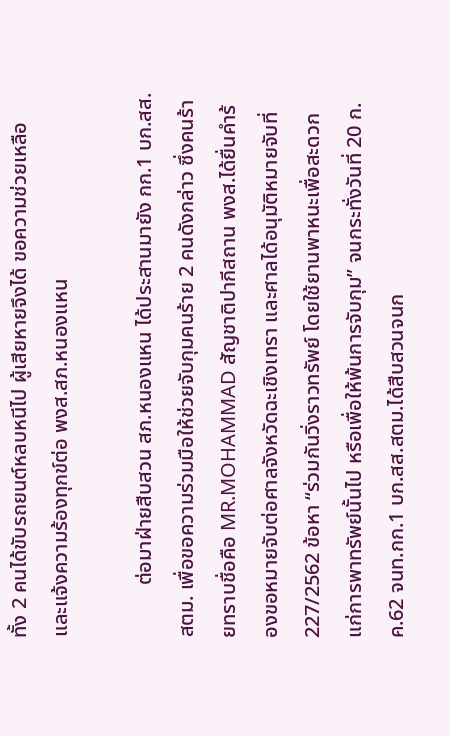ทั้ง 2 คนได้ขับรถยนต์หลบหนีไป ผู้เสียหายจึงได้ ขอความช่วยเหลือ และแจ้งความร้องทุกข์ต่อ พงส.สภ.หนองแหน

          ต่อมาฝ่ายสืบสวน สภ.หนองแหน ได้ประสานมายัง กก.1 บก.สส.สตม. เพื่อขอความร่วมมือให้ช่วยจับกุมคนร้าย 2 คนดังกล่าว ซึ่งคนร้ายทราบชื่อคือ MR.MOHAMMAD สัญชาติปากีสถาน พงส.ได้ยื่นคำร้องขอหมายจับต่อศาลจังหวัดฉะเชิงเทรา และศาลได้อนุมัติหมายจับที่ 227/2562 ข้อหา “ร่วมกันวิ่งราวทรัพย์ โดยใช้ยานพาหนะเพื่อสะดวกแก่การพาทรัพย์นั้นไป หรือเพื่อให้พ้นการจับกุม” จนกระทั่งวันที่ 20 ก.ค.62 จนท.กก.1 บก.สส.สตม.ได้สืบสวนจนก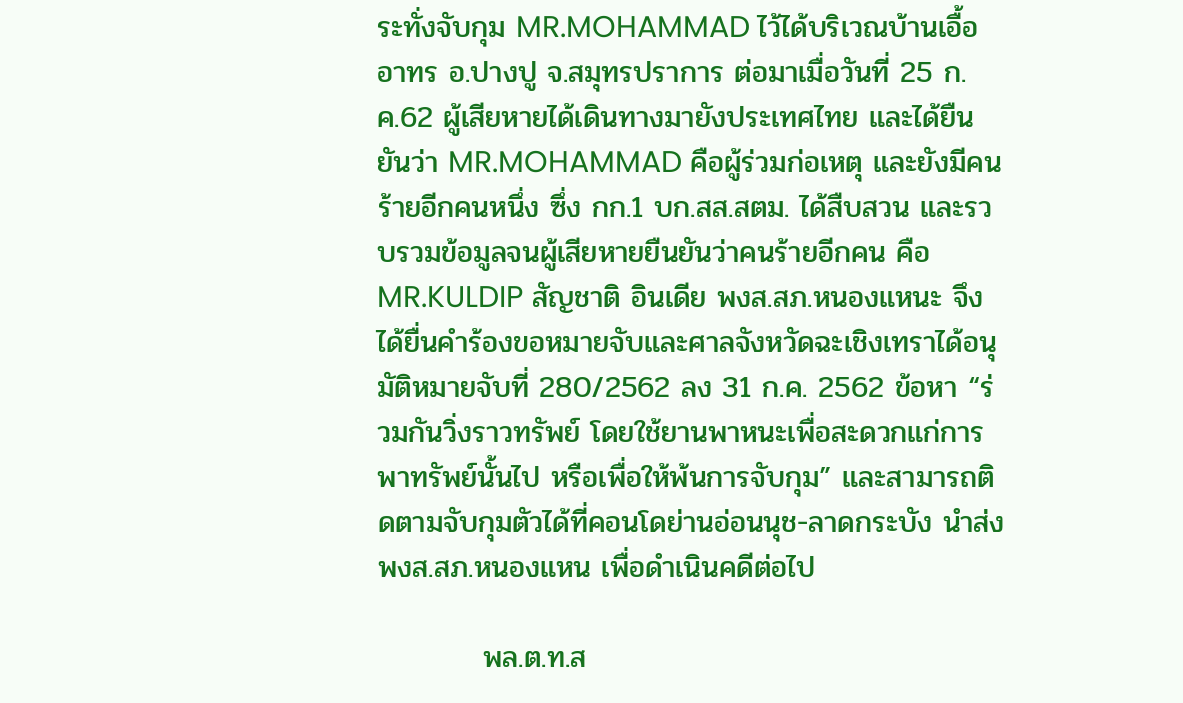ระทั่งจับกุม MR.MOHAMMAD ไว้ได้บริเวณบ้านเอื้ออาทร อ.ปางปู จ.สมุทรปราการ ต่อมาเมื่อวันที่ 25 ก.ค.62 ผู้เสียหายได้เดินทางมายังประเทศไทย และได้ยืนยันว่า MR.MOHAMMAD คือผู้ร่วมก่อเหตุ และยังมีคนร้ายอีกคนหนึ่ง ซึ่ง กก.1 บก.สส.สตม. ได้สืบสวน และรวบรวมข้อมูลจนผู้เสียหายยืนยันว่าคนร้ายอีกคน คือ MR.KULDIP สัญชาติ อินเดีย พงส.สภ.หนองแหนะ จึงได้ยื่นคำร้องขอหมายจับและศาลจังหวัดฉะเชิงเทราได้อนุมัติหมายจับที่ 280/2562 ลง 31 ก.ค. 2562 ข้อหา “ร่วมกันวิ่งราวทรัพย์ โดยใช้ยานพาหนะเพื่อสะดวกแก่การพาทรัพย์นั้นไป หรือเพื่อให้พ้นการจับกุม” และสามารถติดตามจับกุมตัวได้ที่คอนโดย่านอ่อนนุช-ลาดกระบัง นำส่ง พงส.สภ.หนองแหน เพื่อดำเนินคดีต่อไป

          พล.ต.ท.ส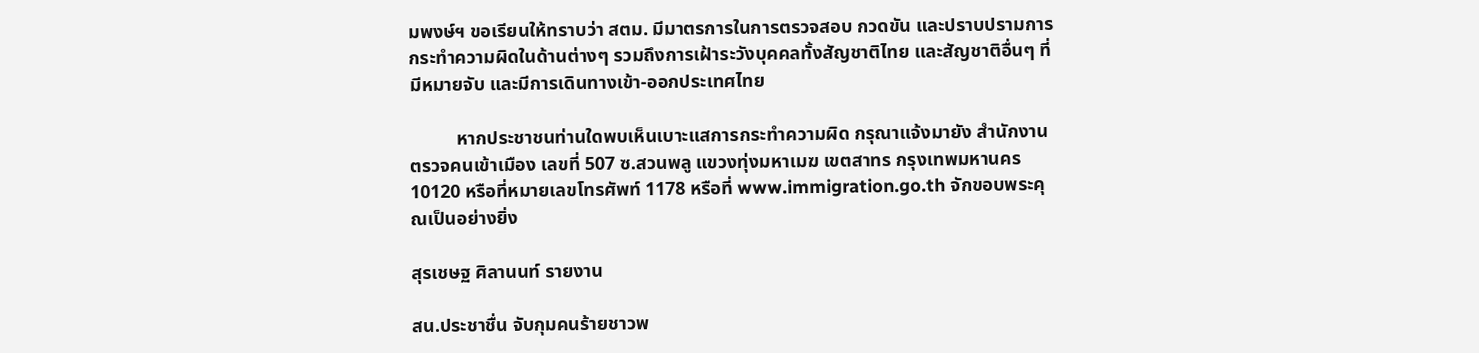มพงษ์ฯ ขอเรียนให้ทราบว่า สตม. มีมาตรการในการตรวจสอบ กวดขัน และปราบปรามการกระทำความผิดในด้านต่างๆ รวมถึงการเฝ้าระวังบุคคลทั้งสัญชาติไทย และสัญชาติอื่นๆ ที่มีหมายจับ และมีการเดินทางเข้า-ออกประเทศไทย

          หากประชาชนท่านใดพบเห็นเบาะแสการกระทำความผิด กรุณาแจ้งมายัง สำนักงานตรวจคนเข้าเมือง เลขที่ 507 ซ.สวนพลู แขวงทุ่งมหาเมฆ เขตสาทร กรุงเทพมหานคร 10120 หรือที่หมายเลขโทรศัพท์ 1178 หรือที่ www.immigration.go.th จักขอบพระคุณเป็นอย่างยิ่ง

สุรเชษฐ ศิลานนท์ รายงาน

สน.ประชาชื่น จับกุมคนร้ายชาวพ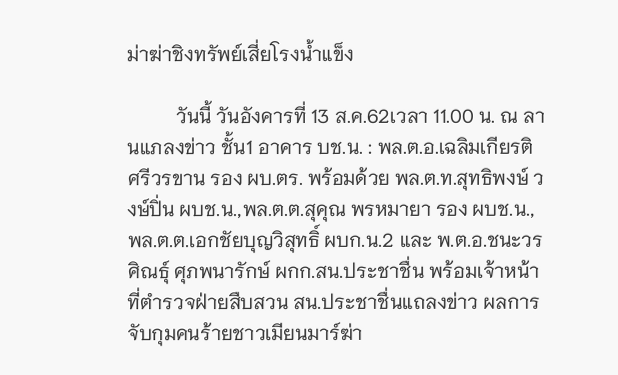ม่าฆ่าชิงทรัพย์เสี่ยโรงน้ำแข็ง

          วันนี้ วันอังคารที่ 13 ส.ค.62เวลา 11.00 น. ณ ลานแภลงข่าว ชั้น1 อาคาร บช.น. : พล.ต.อ.เฉลิมเกียรติ ศรีวรขาน รอง ผบ.ตร. พร้อมด้วย พล.ต.ท.สุทธิพงษ์ วงษ์ปิ่น ผบช.น.,พล.ต.ต.สุคุณ พรหมายา รอง ผบช.น.,พล.ต.ต.เอกชัยบุญวิสุทธิ์ ผบก.น.2 และ พ.ต.อ.ชนะวรศิณธุ์ ศุภพนารักษ์ ผกก.สน.ประชาชื่น พร้อมเจ้าหน้าที่ตำรวจฝ่ายสืบสวน สน.ประชาชื่นแถลงข่าว ผลการจับกุมคนร้ายชาวเมียนมาร์ฆ่า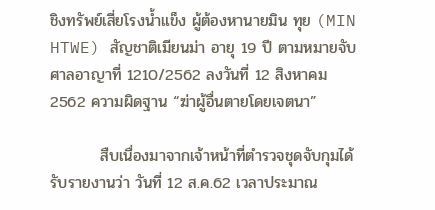ชิงทรัพย์เสี่ยโรงน้ำแข็ง ผู้ต้องหานายมิน ทุย (MIN HTWE) สัญชาติเมียนม่า อายุ 19 ปี ตามหมายจับศาลอาญาที่ 1210/2562 ลงวันที่ 12 สิงหาคม 2562 ความผิดฐาน “ฆ่าผู้อื่นตายโดยเจตนา”

         สืบเนื่องมาจากเจ้าหน้าที่ตำรวจชุดจับกุมได้รับรายงานว่า วันที่ 12 ส.ค.62 เวลาประมาณ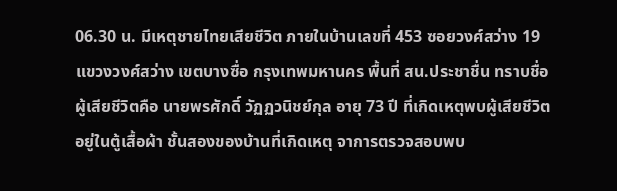06.30 น. มีเหตุชายไทยเสียชีวิต ภายในบ้านเลขที่ 453 ซอยวงศ์สว่าง 19 แขวงวงศ์สว่าง เขตบางซื่อ กรุงเทพมหานคร พื้นที่ สน.ประชาชื่น ทราบชื่อผู้เสียชีวิตคือ นายพรศักดิ์ วัฏฏวนิชย์กุล อายุ 73 ปี ที่เกิดเหตุพบผู้เสียชีวิตอยู่ในตู้เสื้อผ้า ชั้นสองของบ้านที่เกิดเหตุ จาการตรวจสอบพบ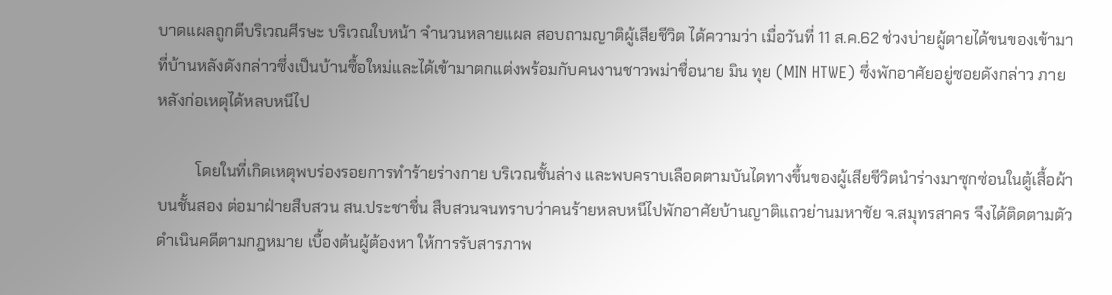บาดแผลถูกตีบริเวณศีรษะ บริเวณใบหน้า จำนวนหลายแผล สอบถามญาติผู้เสียชีวิต ได้ความว่า เมื่อวันที่ 11 ส.ค.62 ช่วงบ่ายผู้ตายได้ขนของเข้ามาที่บ้านหลังดังกล่าวซึ่งเป็นบ้านซื้อใหม่และได้เข้ามาตกแต่งพร้อมกับคนงานชาวพม่าชื่อนาย มิน ทุย (MIN HTWE) ซึ่งพักอาศัยอยู่ซอยดังกล่าว ภายหลังก่อเหตุได้หลบหนีไป

          โดยในที่เกิดเหตุพบร่องรอยการทำร้ายร่างกาย บริเวณชั้นล่าง และพบคราบเลือดตามบันไดทางขึ้นของผู้เสียชีวิตนำร่างมาซุกซ่อนในตู้เสื้อผ้าบนชั้นสอง ต่อมาฝ่ายสืบสวน สน.ประชาชื่น สืบสวนจนทราบว่าคนร้ายหลบหนีไปพักอาศัยบ้านญาติแถวย่านมหาชัย จ.สมุทรสาคร จึงได้ติดตามตัวดำเนินคดีตามกฎหมาย เบื้องต้นผู้ต้องหา ให้การรับสารภาพ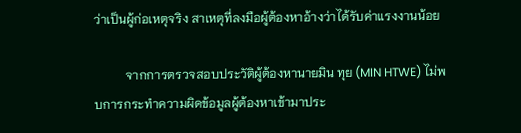ว่าเป็นผู้ก่อเหตุจริง สาเหตุที่ลงมือผู้ต้องหาอ้างว่าได้รับค่าแรงงานน้อย

          จากการตรวจสอบประวัติผู้ต้องหานายมิน ทุย (MIN HTWE) ไม่พบการกระทำความผิดข้อมูลผู้ต้องหาเข้ามาประ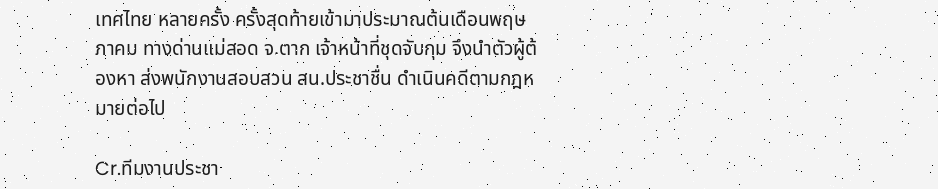เทศไทย หลายครั้ง ครั้งสุดท้ายเข้ามาประมาณต้นเดือนพฤษภาคม ทางด่านแม่สอด จ.ตาก เจ้าหน้าที่ชุดจับกุม จึงนำตัวผู้ต้องหา ส่งพนักงานสอบสวน สน.ประชาชื่น ดำเนินคดีตามกฎหมายต่อไป

Cr.ทีมงานประชา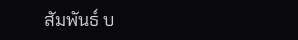สัมพันธ์ บ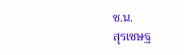ช.น.
สุรเชษฐ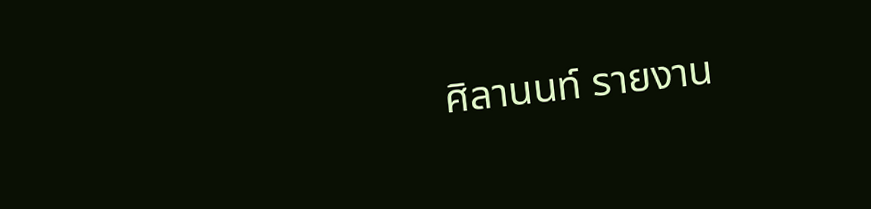ศิลานนท์ รายงาน